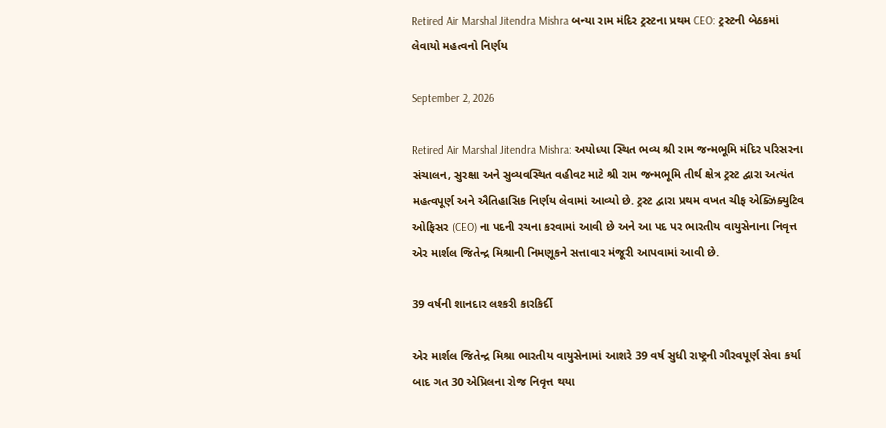Retired Air Marshal Jitendra Mishra બન્યા રામ મંદિર ટ્રસ્ટના પ્રથમ CEO: ટ્રસ્ટની બેઠકમાં લેવાયો મહત્વનો નિર્ણય

September 2, 2026

Retired Air Marshal Jitendra Mishra: અયોધ્યા સ્થિત ભવ્ય શ્રી રામ જન્મભૂમિ મંદિર પરિસરના સંચાલન, સુરક્ષા અને સુવ્યવસ્થિત વહીવટ માટે શ્રી રામ જન્મભૂમિ તીર્થ ક્ષેત્ર ટ્રસ્ટ દ્વારા અત્યંત મહત્વપૂર્ણ અને ઐતિહાસિક નિર્ણય લેવામાં આવ્યો છે. ટ્રસ્ટ દ્વારા પ્રથમ વખત ચીફ એક્ઝિક્યુટિવ ઓફિસર (CEO) ના પદની રચના કરવામાં આવી છે અને આ પદ પર ભારતીય વાયુસેનાના નિવૃત્ત એર માર્શલ જિતેન્દ્ર મિશ્રાની નિમણૂકને સત્તાવાર મંજૂરી આપવામાં આવી છે.

39 વર્ષની શાનદાર લશ્કરી કારકિર્દી

એર માર્શલ જિતેન્દ્ર મિશ્રા ભારતીય વાયુસેનામાં આશરે 39 વર્ષ સુધી રાષ્ટ્રની ગૌરવપૂર્ણ સેવા કર્યા બાદ ગત 30 એપ્રિલના રોજ નિવૃત્ત થયા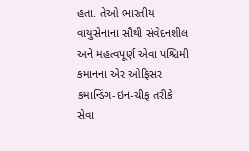હતા. તેઓ ભારતીય વાયુસેનાના સૌથી સંવેદનશીલ અને મહત્વપૂર્ણ એવા પશ્ચિમી કમાનના એર ઓફિસર કમાન્ડિંગ-ઇન-ચીફ તરીકે સેવા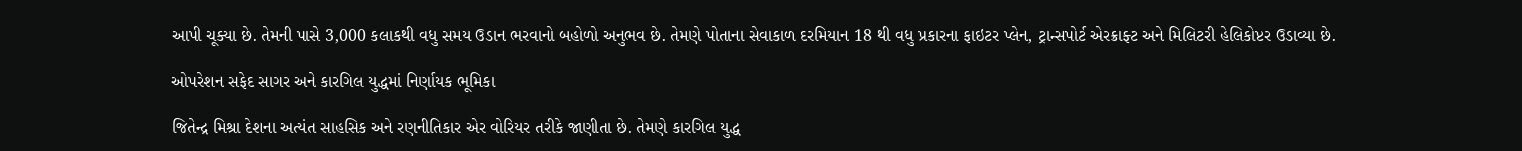આપી ચૂક્યા છે. તેમની પાસે 3,000 કલાકથી વધુ સમય ઉડાન ભરવાનો બહોળો અનુભવ છે. તેમણે પોતાના સેવાકાળ દરમિયાન 18 થી વધુ પ્રકારના ફાઇટર પ્લેન, ટ્રાન્સપોર્ટ એરક્રાફ્ટ અને મિલિટરી હેલિકોપ્ટર ઉડાવ્યા છે.

ઓપરેશન સફેદ સાગર અને કારગિલ યુદ્ધમાં નિર્ણાયક ભૂમિકા

જિતેન્દ્ર મિશ્રા દેશના અત્યંત સાહસિક અને રણનીતિકાર એર વોરિયર તરીકે જાણીતા છે. તેમણે કારગિલ યુદ્ધ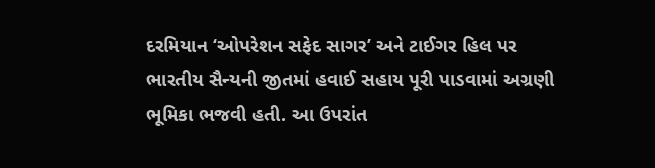દરમિયાન ‘ઓપરેશન સફેદ સાગર’ અને ટાઈગર હિલ પર ભારતીય સૈન્યની જીતમાં હવાઈ સહાય પૂરી પાડવામાં અગ્રણી ભૂમિકા ભજવી હતી. આ ઉપરાંત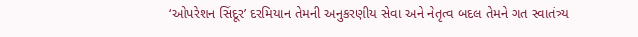‘ઓપરેશન સિંદૂર’ દરમિયાન તેમની અનુકરણીય સેવા અને નેતૃત્વ બદલ તેમને ગત સ્વાતંત્ર્ય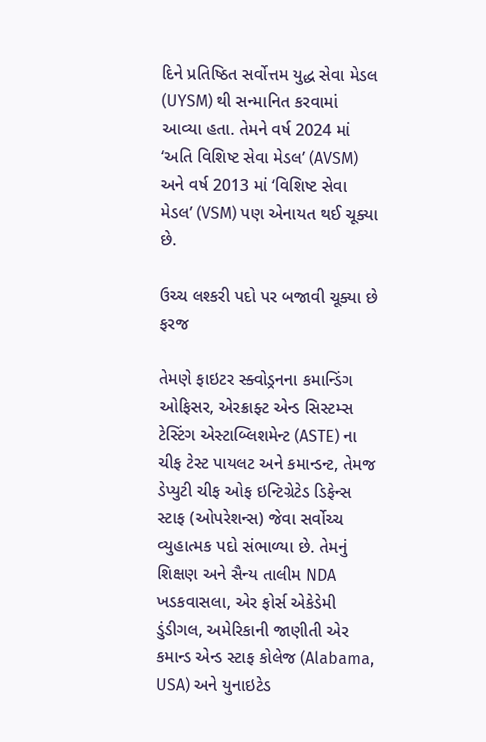દિને પ્રતિષ્ઠિત સર્વોત્તમ યુદ્ધ સેવા મેડલ (UYSM) થી સન્માનિત કરવામાં આવ્યા હતા. તેમને વર્ષ 2024 માં ‘અતિ વિશિષ્ટ સેવા મેડલ’ (AVSM) અને વર્ષ 2013 માં ‘વિશિષ્ટ સેવા મેડલ’ (VSM) પણ એનાયત થઈ ચૂક્યા છે.

ઉચ્ચ લશ્કરી પદો પર બજાવી ચૂક્યા છે ફરજ

તેમણે ફાઇટર સ્ક્વોડ્રનના કમાન્ડિંગ ઓફિસર, એરક્રાફ્ટ એન્ડ સિસ્ટમ્સ ટેસ્ટિંગ એસ્ટાબ્લિશમેન્ટ (ASTE) ના ચીફ ટેસ્ટ પાયલટ અને કમાન્ડન્ટ, તેમજ ડેપ્યુટી ચીફ ઓફ ઇન્ટિગ્રેટેડ ડિફેન્સ સ્ટાફ (ઓપરેશન્સ) જેવા સર્વોચ્ચ વ્યુહાત્મક પદો સંભાળ્યા છે. તેમનું શિક્ષણ અને સૈન્ય તાલીમ NDA ખડકવાસલા, એર ફોર્સ એકેડેમી ડુંડીગલ, અમેરિકાની જાણીતી એર કમાન્ડ એન્ડ સ્ટાફ કોલેજ (Alabama, USA) અને યુનાઇટેડ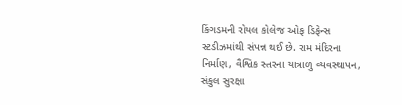કિંગડમની રોયલ કોલેજ ઓફ ડિફેન્સ સ્ટડીઝમાંથી સંપન્ન થઈ છે. રામ મંદિરના નિર્માણ, વૈશ્વિક સ્તરના યાત્રાળુ વ્યવસ્થાપન, સંકુલ સુરક્ષા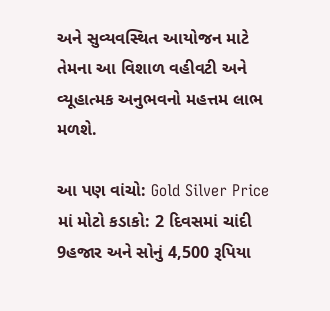અને સુવ્યવસ્થિત આયોજન માટે તેમના આ વિશાળ વહીવટી અને વ્યૂહાત્મક અનુભવનો મહત્તમ લાભ મળશે.

આ પણ વાંચો: Gold Silver Price માં મોટો કડાકો: 2 દિવસમાં ચાંદી 9હજાર અને સોનું 4,500 રૂપિયા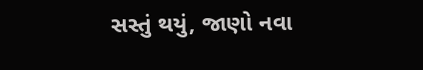સસ્તું થયું, જાણો નવા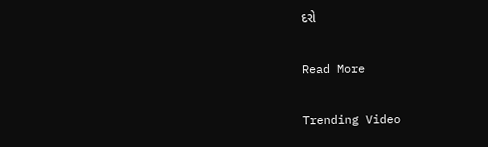દરો

Read More

Trending Video